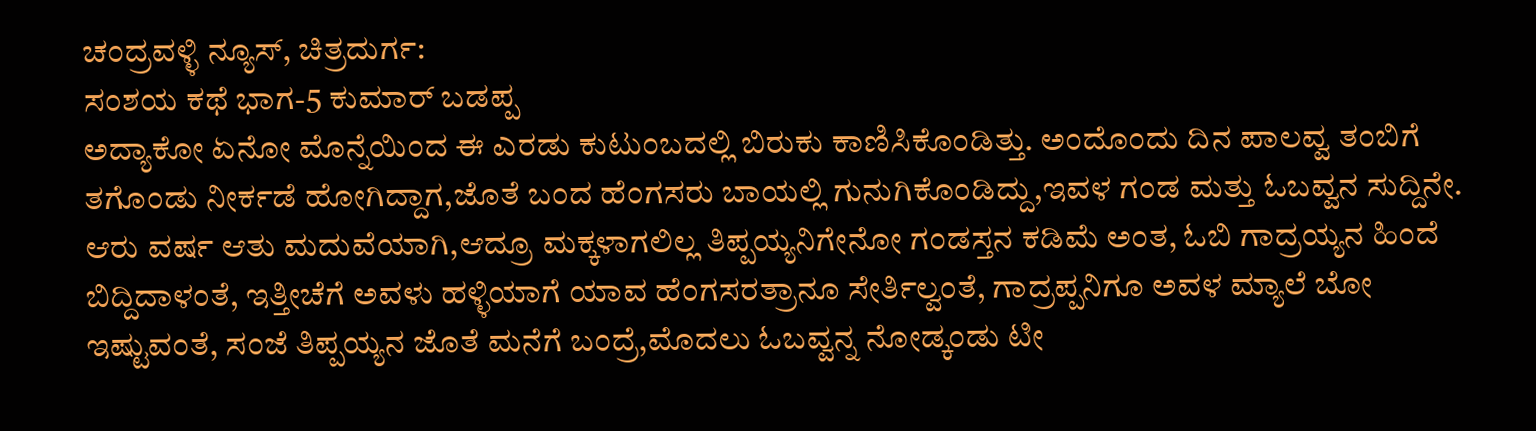ಚಂದ್ರವಳ್ಳಿ ನ್ಯೂಸ್, ಚಿತ್ರದುರ್ಗ:
ಸಂಶಯ ಕಥೆ ಭಾಗ-5 ಕುಮಾರ್ ಬಡಪ್ಪ
ಅದ್ಯಾಕೋ ಏನೋ ಮೊನ್ನೆಯಿಂದ ಈ ಎರಡು ಕುಟುಂಬದಲ್ಲಿ ಬಿರುಕು ಕಾಣಿಸಿಕೊಂಡಿತ್ತು. ಅಂದೊಂದು ದಿನ ಪಾಲವ್ವ ತಂಬಿಗೆ ತಗೊಂಡು ನೀರ್ಕಡೆ ಹೋಗಿದ್ದಾಗ,ಜೊತೆ ಬಂದ ಹೆಂಗಸರು ಬಾಯಲ್ಲಿ ಗುನುಗಿಕೊಂಡಿದ್ದು,ಇವಳ ಗಂಡ ಮತ್ತು ಓಬವ್ವನ ಸುದ್ದಿನೇ.
ಆರು ವರ್ಷ ಆತು ಮದುವೆಯಾಗಿ,ಆದ್ರೂ ಮಕ್ಕಳಾಗಲಿಲ್ಲ ತಿಪ್ಪಯ್ಯನಿಗೇನೋ ಗಂಡಸ್ತನ ಕಡಿಮೆ ಅಂತ, ಓಬಿ ಗಾದ್ರಯ್ಯನ ಹಿಂದೆ ಬಿದ್ದಿದಾಳಂತೆ, ಇತ್ತೀಚೆಗೆ ಅವಳು ಹಳ್ಳಿಯಾಗೆ ಯಾವ ಹೆಂಗಸರತ್ರಾನೂ ಸೇರ್ತಿಲ್ವಂತೆ, ಗಾದ್ರಪ್ಪನಿಗೂ ಅವಳ ಮ್ಯಾಲೆ ಬೋ ಇಷ್ಟುವಂತೆ, ಸಂಜೆ ತಿಪ್ಪಯ್ಯನ ಜೊತೆ ಮನೆಗೆ ಬಂದ್ರೆ,ಮೊದಲು ಓಬವ್ವನ್ನ ನೋಡ್ಕಂಡು ಟೀ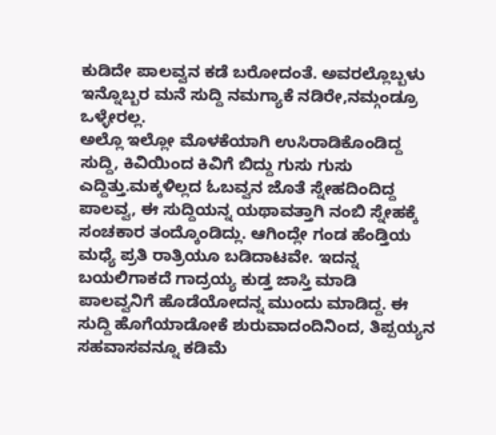ಕುಡಿದೇ ಪಾಲವ್ವನ ಕಡೆ ಬರೋದಂತೆ. ಅವರಲ್ಲೊಬ್ಬಳು ಇನ್ನೊಬ್ಬರ ಮನೆ ಸುದ್ದಿ ನಮಗ್ಯಾಕೆ ನಡಿರೇ,ನಮ್ಗಂಡ್ರೂ ಒಳ್ಳೇರಲ್ಲ.
ಅಲ್ಲೊ ಇಲ್ಲೋ ಮೊಳಕೆಯಾಗಿ ಉಸಿರಾಡಿಕೊಂಡಿದ್ದ ಸುದ್ದಿ, ಕಿವಿಯಿಂದ ಕಿವಿಗೆ ಬಿದ್ದು ಗುಸು ಗುಸು ಎದ್ದಿತ್ತು.ಮಕ್ಕಳಿಲ್ಲದ ಓಬವ್ವನ ಜೊತೆ ಸ್ನೇಹದಿಂದಿದ್ದ ಪಾಲವ್ವ, ಈ ಸುದ್ದಿಯನ್ನ ಯಥಾವತ್ತಾಗಿ ನಂಬಿ ಸ್ನೇಹಕ್ಕೆ ಸಂಚಕಾರ ತಂದ್ಕೊಂಡಿದ್ಲು. ಆಗಿಂದ್ಲೇ ಗಂಡ ಹೆಂಡ್ತಿಯ ಮಧ್ಯೆ ಪ್ರತಿ ರಾತ್ರಿಯೂ ಬಡಿದಾಟವೇ. ಇದನ್ನ ಬಯಲಿಗಾಕದೆ ಗಾದ್ರಯ್ಯ ಕುಡ್ತ ಜಾಸ್ತಿ ಮಾಡಿ ಪಾಲವ್ವನಿಗೆ ಹೊಡೆಯೋದನ್ನ ಮುಂದು ಮಾಡಿದ್ದ. ಈ ಸುದ್ದಿ ಹೊಗೆಯಾಡೋಕೆ ಶುರುವಾದಂದಿನಿಂದ, ತಿಪ್ಪಯ್ಯನ ಸಹವಾಸವನ್ನೂ ಕಡಿಮೆ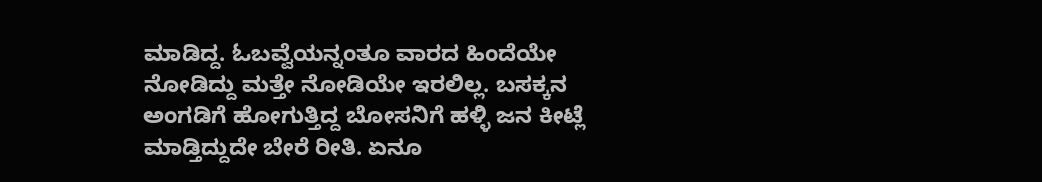ಮಾಡಿದ್ದ. ಓಬವ್ವೆಯನ್ನಂತೂ ವಾರದ ಹಿಂದೆಯೇ ನೋಡಿದ್ದು ಮತ್ತೇ ನೋಡಿಯೇ ಇರಲಿಲ್ಲ. ಬಸಕ್ಕನ ಅಂಗಡಿಗೆ ಹೋಗುತ್ತಿದ್ದ ಬೋಸನಿಗೆ ಹಳ್ಳಿ ಜನ ಕೀಟ್ಲೆ ಮಾಡ್ತಿದ್ದುದೇ ಬೇರೆ ರೀತಿ. ಏನೂ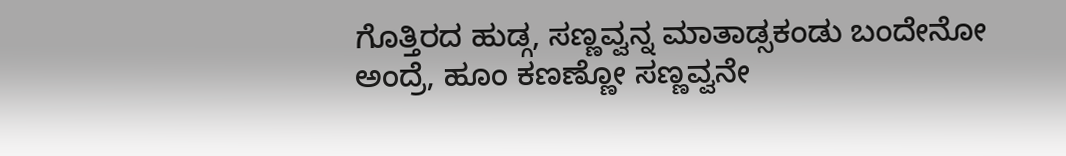ಗೊತ್ತಿರದ ಹುಡ್ಗ, ಸಣ್ಣವ್ವನ್ನ ಮಾತಾಡ್ಸಕಂಡು ಬಂದೇನೋ ಅಂದ್ರೆ, ಹೂಂ ಕಣಣ್ಣೋ ಸಣ್ಣವ್ವನೇ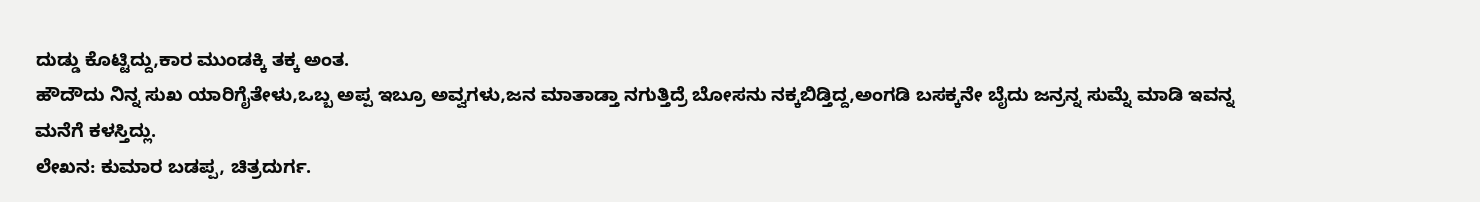ದುಡ್ಡು ಕೊಟ್ಟಿದ್ದು,ಕಾರ ಮುಂಡಕ್ಕಿ ತಕ್ಕ ಅಂತ.
ಹೌದೌದು ನಿನ್ನ ಸುಖ ಯಾರಿಗೈತೇಳು,ಒಬ್ಬ ಅಪ್ಪ ಇಬ್ರೂ ಅವ್ವಗಳು,ಜನ ಮಾತಾಡ್ತಾ ನಗುತ್ತಿದ್ರೆ ಬೋಸನು ನಕ್ಕಬಿಡ್ತಿದ್ದ,ಅಂಗಡಿ ಬಸಕ್ಕನೇ ಬೈದು ಜನ್ರನ್ನ ಸುಮ್ನೆ ಮಾಡಿ ಇವನ್ನ ಮನೆಗೆ ಕಳಸ್ತಿದ್ಲು.
ಲೇಖನ: ಕುಮಾರ ಬಡಪ್ಪ, ಚಿತ್ರದುರ್ಗ.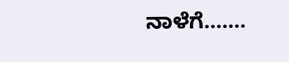ನಾಳೆಗೆ…….